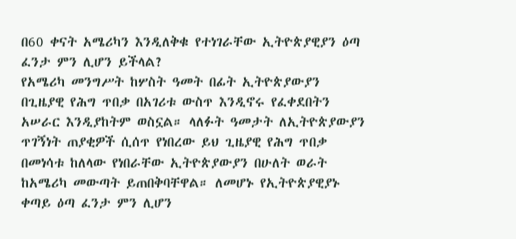በ60 ቀናት አሜሪካን እንዲለቅቁ የተነገራቸው ኢትዮጵያዊያን ዕጣ ፈንታ ምን ሊሆን ይችላል?
የአሜሪካ መንግሥት ከሦስት ዓመት በፊት ኢትዮጵያውያን በጊዜያዊ የሕግ ጥበቃ በአገሪቱ ውስጥ እንዲኖሩ የፈቀደበትን አሠራር እንዲያከትም ወስኗል። ላለፉት ዓመታት ለኢትዮጵያውያን ጥገኝነት ጠያቂዎች ሲሰጥ የነበረው ይህ ጊዜያዊ የሕግ ጥበቃ በመነሳቱ ከለላው የነበራቸው ኢትዮጵያውያን በሁለት ወራት ከአሜሪካ መውጣት ይጠበቅባቸዋል። ለመሆኑ የኢትዮጵያዊያኑ ቀጣይ ዕጣ ፈንታ ምን ሊሆን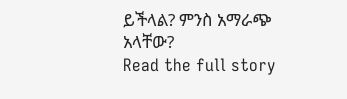ይችላል? ምንስ አማራጭ አላቸው?
Read the full story